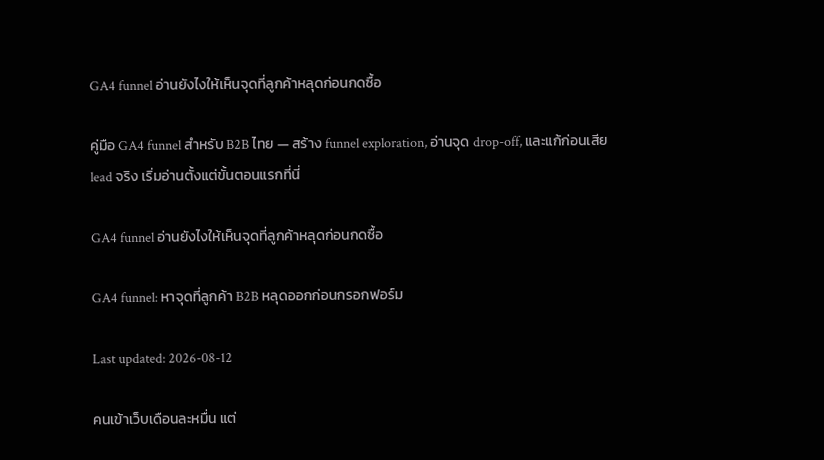GA4 funnel อ่านยังไงให้เห็นจุดที่ลูกค้าหลุดก่อนกดซื้อ

คู่มือ GA4 funnel สำหรับ B2B ไทย — สร้าง funnel exploration, อ่านจุด drop-off, และแก้ก่อนเสีย lead จริง เริ่มอ่านตั้งแต่ขั้นตอนแรกที่นี่

GA4 funnel อ่านยังไงให้เห็นจุดที่ลูกค้าหลุดก่อนกดซื้อ

GA4 funnel: หาจุดที่ลูกค้า B2B หลุดออกก่อนกรอกฟอร์ม

Last updated: 2026-08-12

คนเข้าเว็บเดือนละหมื่น แต่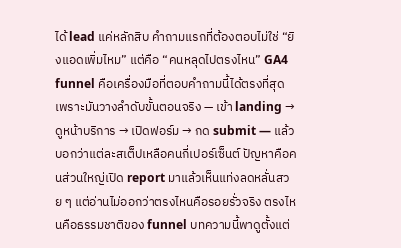ได้ lead แค่หลักสิบ คำถามแรกที่ต้องตอบไม่ใช่ “ยิงแอดเพิ่มไหม” แต่คือ “คนหลุดไปตรงไหน” GA4 funnel คือเครื่องมือที่ตอบคำถามนี้ได้ตรงที่สุด เพราะมันวางลำดับขั้นตอนจริง — เข้า landing → ดูหน้าบริการ → เปิดฟอร์ม → กด submit — แล้วบอกว่าแต่ละสเต็ปเหลือคนกี่เปอร์เซ็นต์ ปัญหาคือคนส่วนใหญ่เปิด report มาแล้วเห็นแท่งลดหลั่นสวย ๆ แต่อ่านไม่ออกว่าตรงไหนคือรอยรั่วจริง ตรงไหนคือธรรมชาติของ funnel บทความนี้พาดูตั้งแต่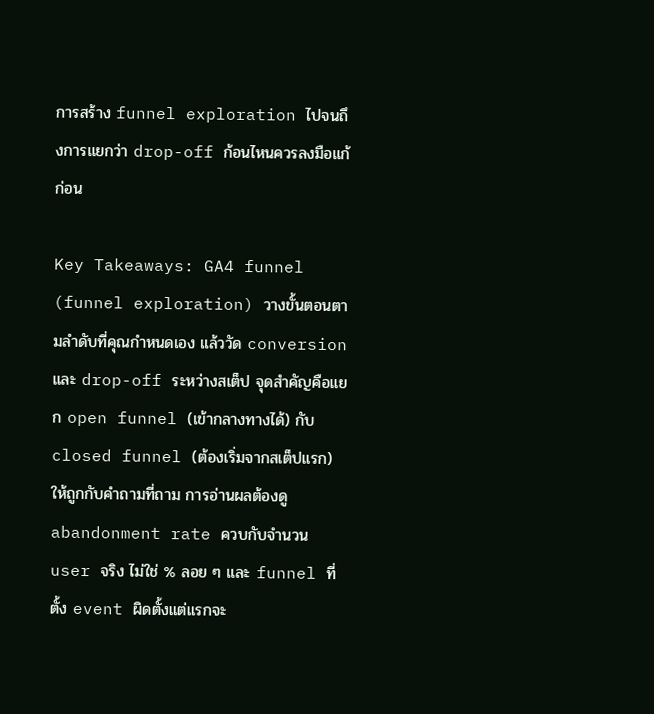การสร้าง funnel exploration ไปจนถึงการแยกว่า drop-off ก้อนไหนควรลงมือแก้ก่อน

Key Takeaways: GA4 funnel (funnel exploration) วางขั้นตอนตามลำดับที่คุณกำหนดเอง แล้ววัด conversion และ drop-off ระหว่างสเต็ป จุดสำคัญคือแยก open funnel (เข้ากลางทางได้) กับ closed funnel (ต้องเริ่มจากสเต็ปแรก) ให้ถูกกับคำถามที่ถาม การอ่านผลต้องดู abandonment rate ควบกับจำนวน user จริง ไม่ใช่ % ลอย ๆ และ funnel ที่ตั้ง event ผิดตั้งแต่แรกจะ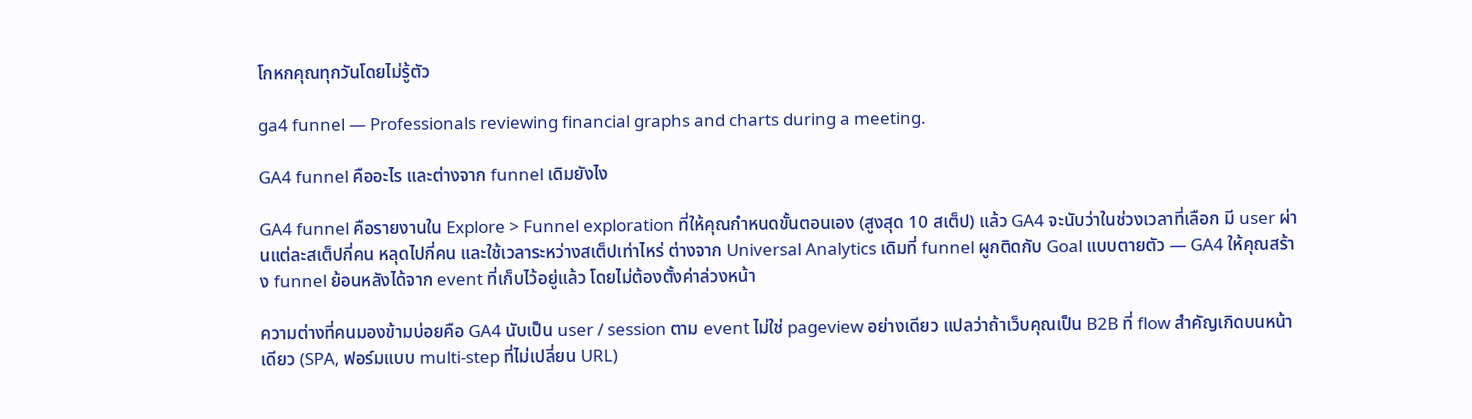โกหกคุณทุกวันโดยไม่รู้ตัว

ga4 funnel — Professionals reviewing financial graphs and charts during a meeting.

GA4 funnel คืออะไร และต่างจาก funnel เดิมยังไง

GA4 funnel คือรายงานใน Explore > Funnel exploration ที่ให้คุณกำหนดขั้นตอนเอง (สูงสุด 10 สเต็ป) แล้ว GA4 จะนับว่าในช่วงเวลาที่เลือก มี user ผ่านแต่ละสเต็ปกี่คน หลุดไปกี่คน และใช้เวลาระหว่างสเต็ปเท่าไหร่ ต่างจาก Universal Analytics เดิมที่ funnel ผูกติดกับ Goal แบบตายตัว — GA4 ให้คุณสร้าง funnel ย้อนหลังได้จาก event ที่เก็บไว้อยู่แล้ว โดยไม่ต้องตั้งค่าล่วงหน้า

ความต่างที่คนมองข้ามบ่อยคือ GA4 นับเป็น user / session ตาม event ไม่ใช่ pageview อย่างเดียว แปลว่าถ้าเว็บคุณเป็น B2B ที่ flow สำคัญเกิดบนหน้าเดียว (SPA, ฟอร์มแบบ multi-step ที่ไม่เปลี่ยน URL)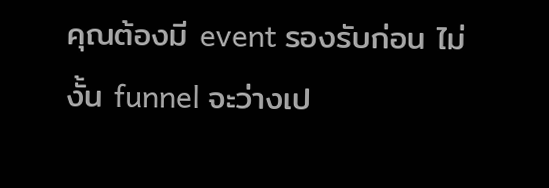คุณต้องมี event รองรับก่อน ไม่งั้น funnel จะว่างเป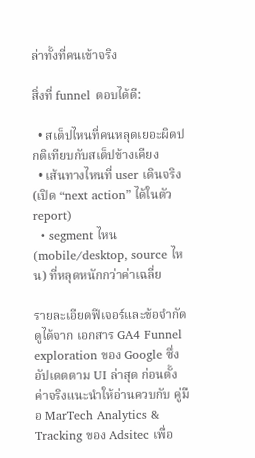ล่าทั้งที่คนเข้าจริง

สิ่งที่ funnel ตอบได้ดี:

  • สเต็ปไหนที่คนหลุดเยอะผิดปกติเทียบกับสเต็ปข้างเคียง
  • เส้นทางไหนที่ user เดินจริง (เปิด “next action” ได้ในตัว report)
  • segment ไหน (mobile/desktop, source ไหน) ที่หลุดหนักกว่าค่าเฉลี่ย

รายละเอียดฟีเจอร์และข้อจำกัดดูได้จาก เอกสาร GA4 Funnel exploration ของ Google ซึ่งอัปเดตตาม UI ล่าสุด ก่อนตั้งค่าจริงแนะนำให้อ่านควบกับ คู่มือ MarTech Analytics & Tracking ของ Adsitec เพื่อ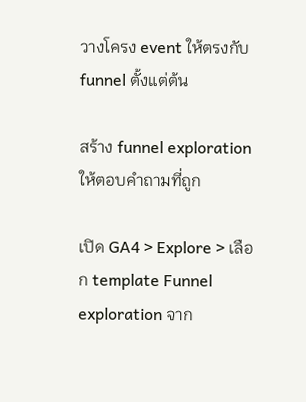วางโครง event ให้ตรงกับ funnel ตั้งแต่ต้น

สร้าง funnel exploration ให้ตอบคำถามที่ถูก

เปิด GA4 > Explore > เลือก template Funnel exploration จาก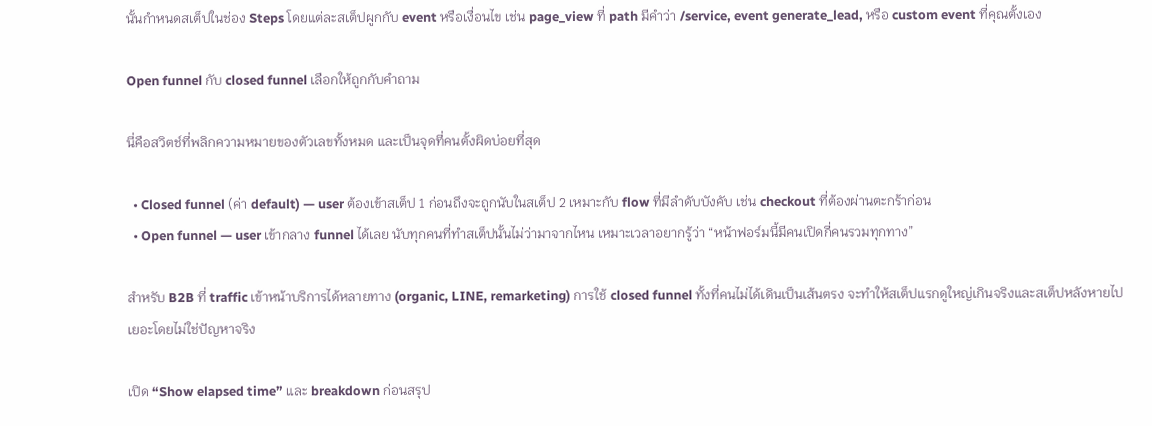นั้นกำหนดสเต็ปในช่อง Steps โดยแต่ละสเต็ปผูกกับ event หรือเงื่อนไข เช่น page_view ที่ path มีคำว่า /service, event generate_lead, หรือ custom event ที่คุณตั้งเอง

Open funnel กับ closed funnel เลือกให้ถูกกับคำถาม

นี่คือสวิตช์ที่พลิกความหมายของตัวเลขทั้งหมด และเป็นจุดที่คนตั้งผิดบ่อยที่สุด

  • Closed funnel (ค่า default) — user ต้องเข้าสเต็ป 1 ก่อนถึงจะถูกนับในสเต็ป 2 เหมาะกับ flow ที่มีลำดับบังคับ เช่น checkout ที่ต้องผ่านตะกร้าก่อน
  • Open funnel — user เข้ากลาง funnel ได้เลย นับทุกคนที่ทำสเต็ปนั้นไม่ว่ามาจากไหน เหมาะเวลาอยากรู้ว่า “หน้าฟอร์มนี้มีคนเปิดกี่คนรวมทุกทาง”

สำหรับ B2B ที่ traffic เข้าหน้าบริการได้หลายทาง (organic, LINE, remarketing) การใช้ closed funnel ทั้งที่คนไม่ได้เดินเป็นเส้นตรง จะทำให้สเต็ปแรกดูใหญ่เกินจริงและสเต็ปหลังหายไปเยอะโดยไม่ใช่ปัญหาจริง

เปิด “Show elapsed time” และ breakdown ก่อนสรุป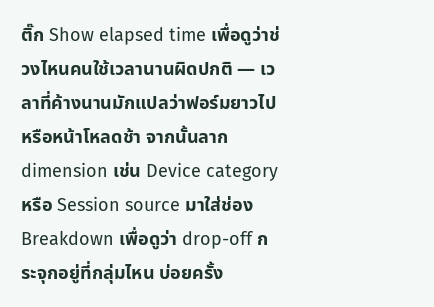ติ๊ก Show elapsed time เพื่อดูว่าช่วงไหนคนใช้เวลานานผิดปกติ — เวลาที่ค้างนานมักแปลว่าฟอร์มยาวไปหรือหน้าโหลดช้า จากนั้นลาก dimension เช่น Device category หรือ Session source มาใส่ช่อง Breakdown เพื่อดูว่า drop-off กระจุกอยู่ที่กลุ่มไหน บ่อยครั้ง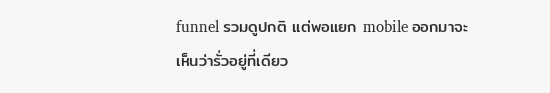funnel รวมดูปกติ แต่พอแยก mobile ออกมาจะเห็นว่ารั่วอยู่ที่เดียว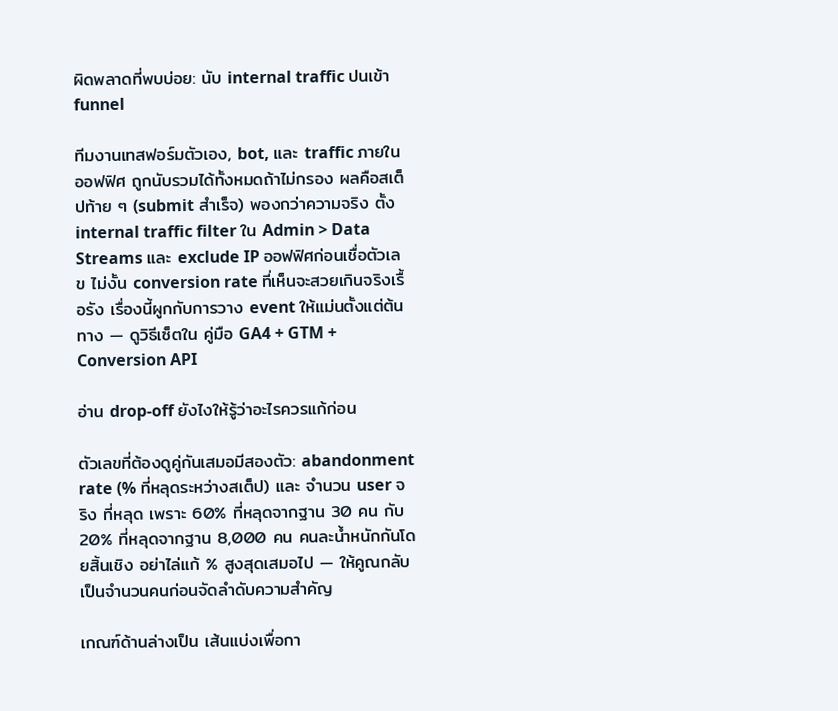ผิดพลาดที่พบบ่อย: นับ internal traffic ปนเข้า funnel

ทีมงานเทสฟอร์มตัวเอง, bot, และ traffic ภายในออฟฟิศ ถูกนับรวมได้ทั้งหมดถ้าไม่กรอง ผลคือสเต็ปท้าย ๆ (submit สำเร็จ) พองกว่าความจริง ตั้ง internal traffic filter ใน Admin > Data Streams และ exclude IP ออฟฟิศก่อนเชื่อตัวเลข ไม่งั้น conversion rate ที่เห็นจะสวยเกินจริงเรื้อรัง เรื่องนี้ผูกกับการวาง event ให้แม่นตั้งแต่ต้นทาง — ดูวิธีเซ็ตใน คู่มือ GA4 + GTM + Conversion API

อ่าน drop-off ยังไงให้รู้ว่าอะไรควรแก้ก่อน

ตัวเลขที่ต้องดูคู่กันเสมอมีสองตัว: abandonment rate (% ที่หลุดระหว่างสเต็ป) และ จำนวน user จริง ที่หลุด เพราะ 60% ที่หลุดจากฐาน 30 คน กับ 20% ที่หลุดจากฐาน 8,000 คน คนละน้ำหนักกันโดยสิ้นเชิง อย่าไล่แก้ % สูงสุดเสมอไป — ให้คูณกลับเป็นจำนวนคนก่อนจัดลำดับความสำคัญ

เกณฑ์ด้านล่างเป็น เส้นแบ่งเพื่อกา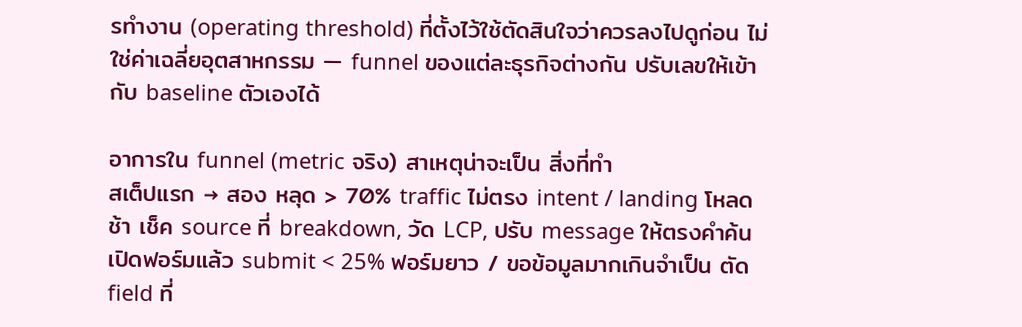รทำงาน (operating threshold) ที่ตั้งไว้ใช้ตัดสินใจว่าควรลงไปดูก่อน ไม่ใช่ค่าเฉลี่ยอุตสาหกรรม — funnel ของแต่ละธุรกิจต่างกัน ปรับเลขให้เข้ากับ baseline ตัวเองได้

อาการใน funnel (metric จริง) สาเหตุน่าจะเป็น สิ่งที่ทำ
สเต็ปแรก → สอง หลุด > 70% traffic ไม่ตรง intent / landing โหลดช้า เช็ค source ที่ breakdown, วัด LCP, ปรับ message ให้ตรงคำค้น
เปิดฟอร์มแล้ว submit < 25% ฟอร์มยาว / ขอข้อมูลมากเกินจำเป็น ตัด field ที่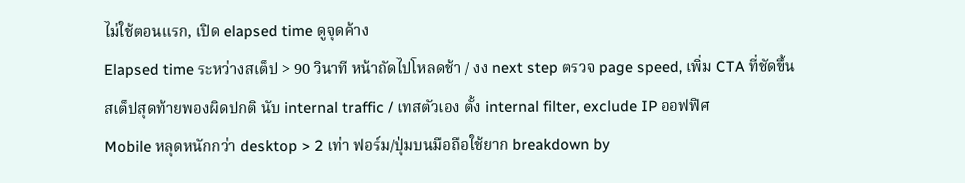ไม่ใช้ตอนแรก, เปิด elapsed time ดูจุดค้าง
Elapsed time ระหว่างสเต็ป > 90 วินาที หน้าถัดไปโหลดช้า / งง next step ตรวจ page speed, เพิ่ม CTA ที่ชัดขึ้น
สเต็ปสุดท้ายพองผิดปกติ นับ internal traffic / เทสตัวเอง ตั้ง internal filter, exclude IP ออฟฟิศ
Mobile หลุดหนักกว่า desktop > 2 เท่า ฟอร์ม/ปุ่มบนมือถือใช้ยาก breakdown by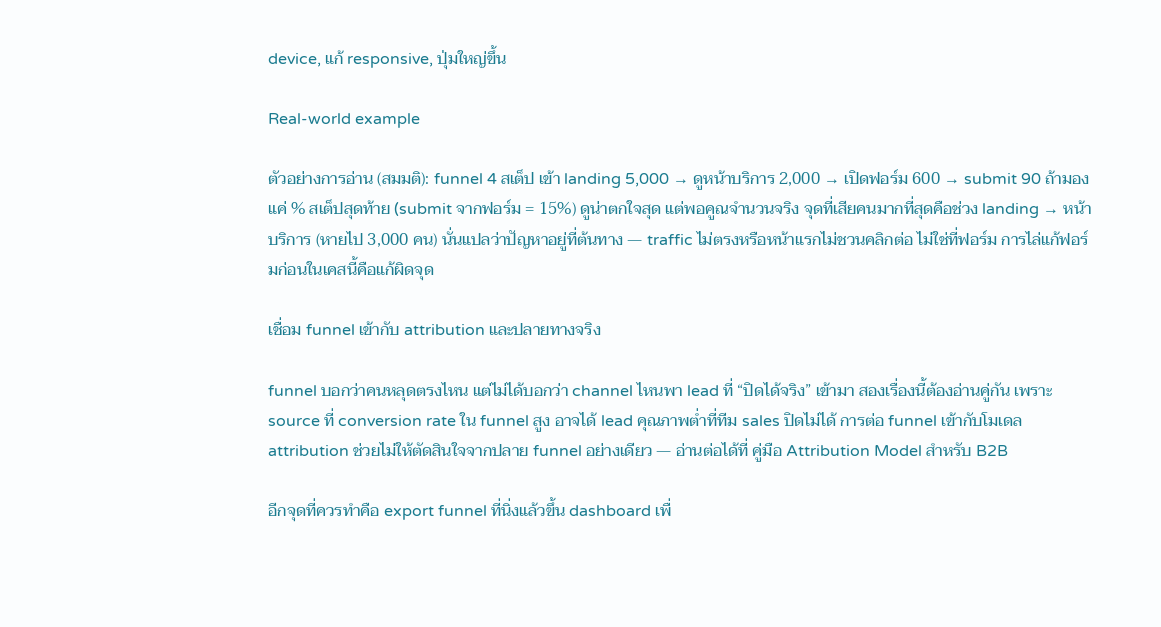device, แก้ responsive, ปุ่มใหญ่ขึ้น

Real-world example

ตัวอย่างการอ่าน (สมมติ): funnel 4 สเต็ป เข้า landing 5,000 → ดูหน้าบริการ 2,000 → เปิดฟอร์ม 600 → submit 90 ถ้ามองแค่ % สเต็ปสุดท้าย (submit จากฟอร์ม = 15%) ดูน่าตกใจสุด แต่พอคูณจำนวนจริง จุดที่เสียคนมากที่สุดคือช่วง landing → หน้าบริการ (หายไป 3,000 คน) นั่นแปลว่าปัญหาอยู่ที่ต้นทาง — traffic ไม่ตรงหรือหน้าแรกไม่ชวนคลิกต่อ ไม่ใช่ที่ฟอร์ม การไล่แก้ฟอร์มก่อนในเคสนี้คือแก้ผิดจุด

เชื่อม funnel เข้ากับ attribution และปลายทางจริง

funnel บอกว่าคนหลุดตรงไหน แต่ไม่ได้บอกว่า channel ไหนพา lead ที่ “ปิดได้จริง” เข้ามา สองเรื่องนี้ต้องอ่านคู่กัน เพราะ source ที่ conversion rate ใน funnel สูง อาจได้ lead คุณภาพต่ำที่ทีม sales ปิดไม่ได้ การต่อ funnel เข้ากับโมเดล attribution ช่วยไม่ให้ตัดสินใจจากปลาย funnel อย่างเดียว — อ่านต่อได้ที่ คู่มือ Attribution Model สำหรับ B2B

อีกจุดที่ควรทำคือ export funnel ที่นิ่งแล้วขึ้น dashboard เพื่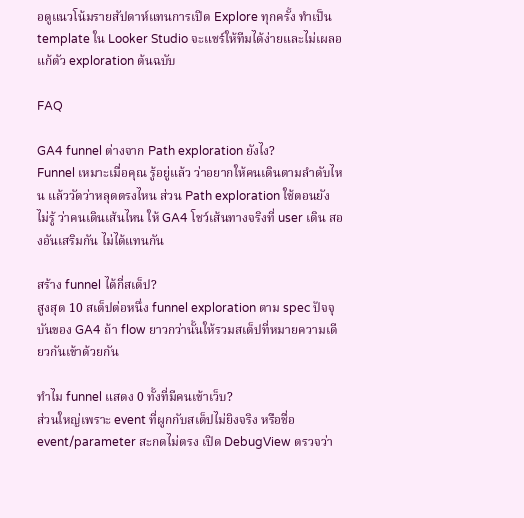อดูแนวโน้มรายสัปดาห์แทนการเปิด Explore ทุกครั้ง ทำเป็น template ใน Looker Studio จะแชร์ให้ทีมได้ง่ายและไม่เผลอแก้ตัว exploration ต้นฉบับ

FAQ

GA4 funnel ต่างจาก Path exploration ยังไง?
Funnel เหมาะเมื่อคุณ รู้อยู่แล้ว ว่าอยากให้คนเดินตามลำดับไหน แล้ววัดว่าหลุดตรงไหน ส่วน Path exploration ใช้ตอนยัง ไม่รู้ ว่าคนเดินเส้นไหน ให้ GA4 โชว์เส้นทางจริงที่ user เดิน สองอันเสริมกัน ไม่ได้แทนกัน

สร้าง funnel ได้กี่สเต็ป?
สูงสุด 10 สเต็ปต่อหนึ่ง funnel exploration ตาม spec ปัจจุบันของ GA4 ถ้า flow ยาวกว่านั้นให้รวมสเต็ปที่หมายความเดียวกันเข้าด้วยกัน

ทำไม funnel แสดง 0 ทั้งที่มีคนเข้าเว็บ?
ส่วนใหญ่เพราะ event ที่ผูกกับสเต็ปไม่ยิงจริง หรือชื่อ event/parameter สะกดไม่ตรง เปิด DebugView ตรวจว่า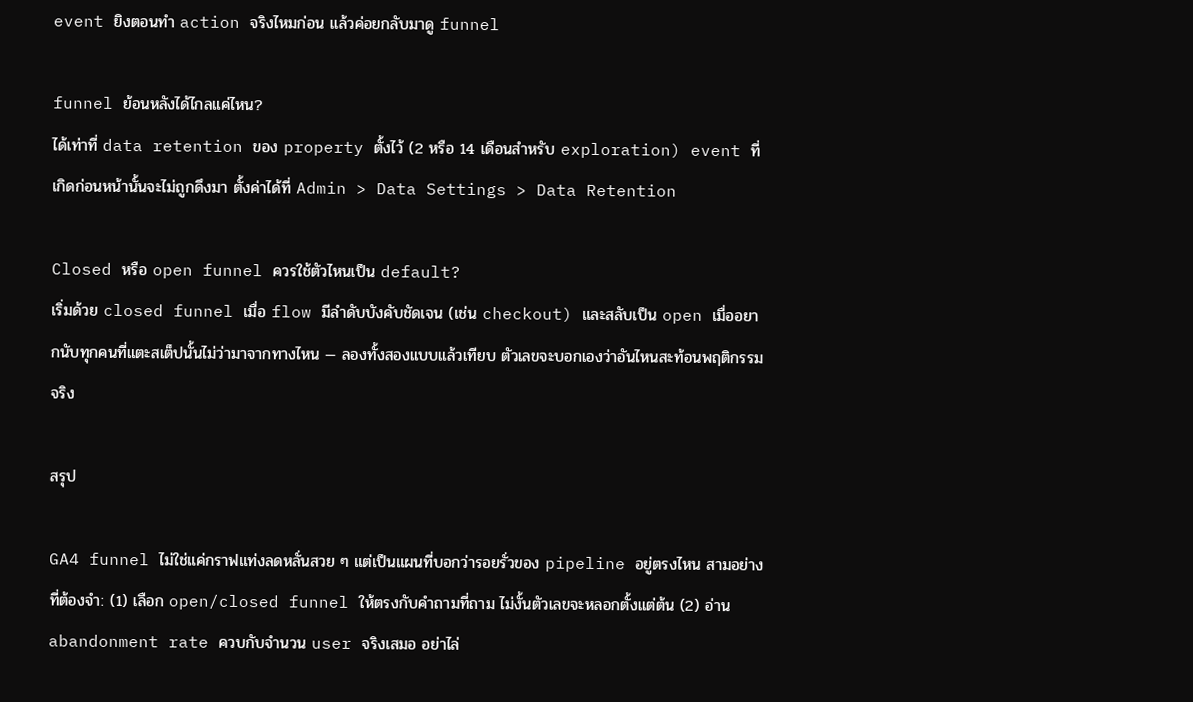event ยิงตอนทำ action จริงไหมก่อน แล้วค่อยกลับมาดู funnel

funnel ย้อนหลังได้ไกลแค่ไหน?
ได้เท่าที่ data retention ของ property ตั้งไว้ (2 หรือ 14 เดือนสำหรับ exploration) event ที่เกิดก่อนหน้านั้นจะไม่ถูกดึงมา ตั้งค่าได้ที่ Admin > Data Settings > Data Retention

Closed หรือ open funnel ควรใช้ตัวไหนเป็น default?
เริ่มด้วย closed funnel เมื่อ flow มีลำดับบังคับชัดเจน (เช่น checkout) และสลับเป็น open เมื่ออยากนับทุกคนที่แตะสเต็ปนั้นไม่ว่ามาจากทางไหน — ลองทั้งสองแบบแล้วเทียบ ตัวเลขจะบอกเองว่าอันไหนสะท้อนพฤติกรรมจริง

สรุป

GA4 funnel ไม่ใช่แค่กราฟแท่งลดหลั่นสวย ๆ แต่เป็นแผนที่บอกว่ารอยรั่วของ pipeline อยู่ตรงไหน สามอย่างที่ต้องจำ: (1) เลือก open/closed funnel ให้ตรงกับคำถามที่ถาม ไม่งั้นตัวเลขจะหลอกตั้งแต่ต้น (2) อ่าน abandonment rate ควบกับจำนวน user จริงเสมอ อย่าไล่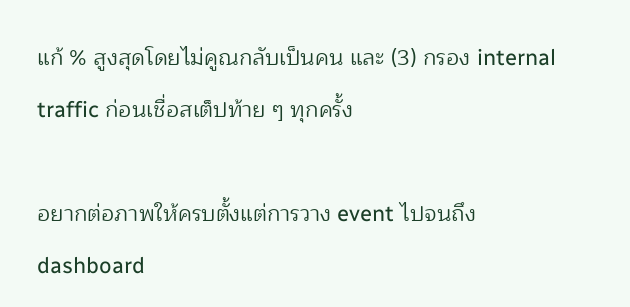แก้ % สูงสุดโดยไม่คูณกลับเป็นคน และ (3) กรอง internal traffic ก่อนเชื่อสเต็ปท้าย ๆ ทุกครั้ง

อยากต่อภาพให้ครบตั้งแต่การวาง event ไปจนถึง dashboard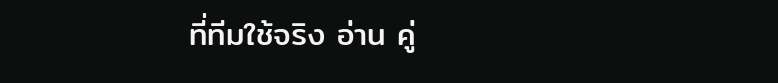ที่ทีมใช้จริง อ่าน คู่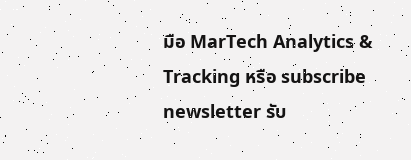มือ MarTech Analytics & Tracking หรือ subscribe newsletter รับ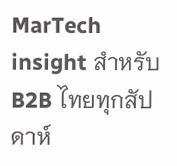MarTech insight สำหรับ B2B ไทยทุกสัปดาห์